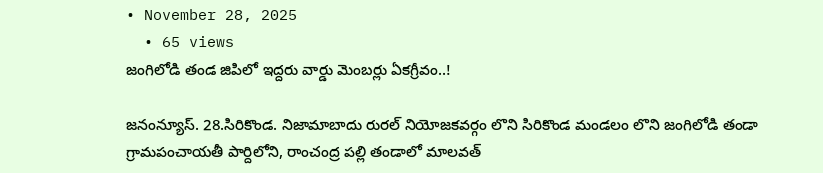• November 28, 2025
  • 65 views
జంగిలోడి తండ జిపిలో ఇద్దరు వార్డు మెంబర్లు ఏకగ్రీవం..!

జనంన్యూస్. 28.సిరికొండ. నిజామాబాదు రురల్ నియోజకవర్గం లొని సిరికొండ మండలం లొని జంగిలోడి తండా గ్రామపంచాయతీ పార్దిలోని, రాంచంద్ర పల్లి తండాలో మాలవత్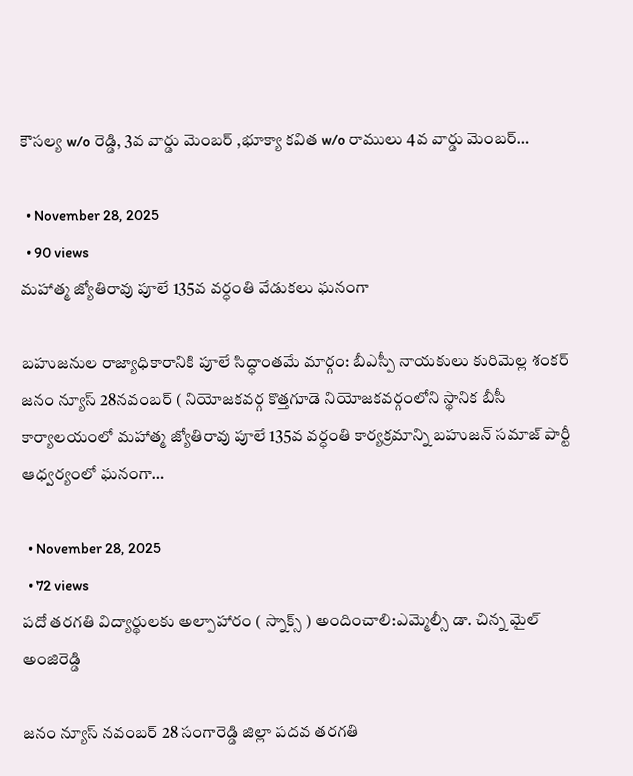కౌసల్య w/o రెడ్డి, 3వ వార్డు మెంబర్ ,భూక్యా కవిత w/o రాములు 4వ వార్డు మెంబర్…

  • November 28, 2025
  • 90 views
మహాత్మ జ్యోతిరావు పూలే 135వ వర్ధంతి వేడుకలు ఘనంగా

బహుజనుల రాజ్యాధికారానికి పూలే సిద్ధాంతమే మార్గం: బీఎస్పీ నాయకులు కురిమెల్ల శంకర్ జనం న్యూస్ 28నవంబర్ ( నియోజకవర్గ కొత్తగూడె నియోజకవర్గంలోని స్థానిక బీసీ కార్యాలయంలో మహాత్మ జ్యోతిరావు పూలే 135వ వర్ధంతి కార్యక్రమాన్ని బహుజన్ సమాజ్ పార్టీ ఆధ్వర్యంలో ఘనంగా…

  • November 28, 2025
  • 72 views
పదో తరగతి విద్యార్థులకు అల్పాహారం ( స్నాక్స్ ) అందించాలి:ఎమ్మెల్సీ డా. చిన్న మైల్ అంజిరెడ్డి

జనం న్యూస్ నవంబర్ 28 సంగారెడ్డి జిల్లా పదవ తరగతి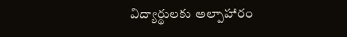విద్యార్థులకు అల్పాహారం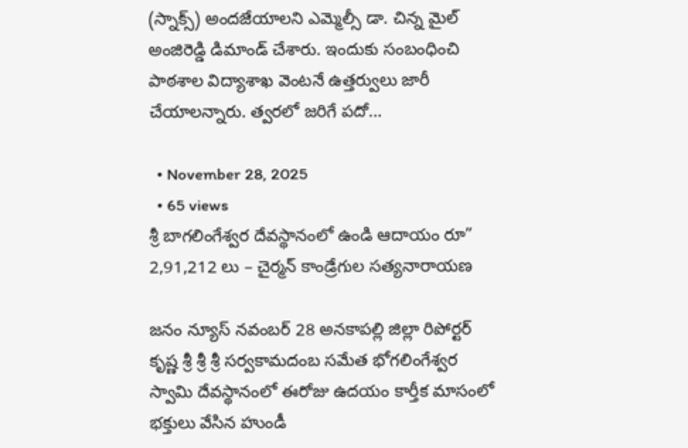(స్నాక్స్‌) అందజేయాలని ఎమ్మెల్సీ డా. చిన్న మైల్ అంజిరెడ్డి డిమాండ్ చేశారు. ఇందుకు సంబంధించి పాఠశాల విద్యాశాఖ వెంటనే ఉత్తర్వులు జారీ చేయాలన్నారు. త్వరలో జరిగే పదో…

  • November 28, 2025
  • 65 views
శ్రీ బాగలింగేశ్వర దేవస్థానంలో ఉండి ఆదాయం రూ” 2,91,212 లు – చైర్మన్ కాండ్రేగుల సత్యనారాయణ

జనం న్యూస్ నవంబర్ 28 అనకాపల్లి జిల్లా రిపోర్టర్ కృష్ణ శ్రీ శ్రీ శ్రీ సర్వకామదంబ సమేత భోగలింగేశ్వర స్వామి దేవస్థానంలో ఈరోజు ఉదయం కార్తీక మాసంలో భక్తులు వేసిన హుండీ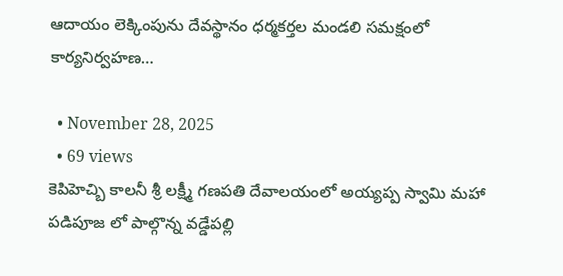ఆదాయం లెక్కింపును దేవస్థానం ధర్మకర్తల మండలి సమక్షంలో కార్యనిర్వహణ…

  • November 28, 2025
  • 69 views
కెపిహెచ్బి కాలనీ శ్రీ లక్ష్మీ గణపతి దేవాలయంలో అయ్యప్ప స్వామి మహా పడిపూజ లో పాల్గొన్న వడ్డేపల్లి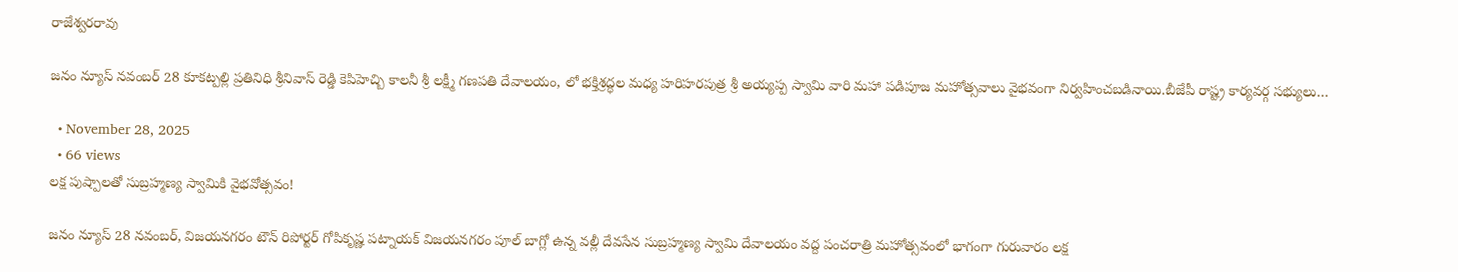రాజేశ్వరరావు

జనం న్యూస్ నవంబర్ 28 కూకట్పల్లి ప్రతినిధి శ్రీనివాస్ రెడ్డి కెపిహెచ్బి కాలనీ శ్రీ లక్ష్మీ గణపతి దేవాలయం, లో భక్తిశ్రద్ధల మధ్య హరిహరపుత్ర శ్రీ అయ్యప్ప స్వామి వారి మహా పడిపూజ మహోత్సవాలు వైభవంగా నిర్వహించబడినాయి.బీజేపీ రాష్ట్ర కార్యవర్గ సభ్యులు…

  • November 28, 2025
  • 66 views
లక్ష పుష్పాలతో సుబ్రహ్మణ్య స్వామికి వైభవోత్సవం!

జనం న్యూస్‌ 28 నవంబర్‌, విజయనగరం టౌన్‌ రిపోర్టర్‌ గోపికృష్ణ పట్నాయక్‌ విజయనగరం పూల్ బాగ్లో ఉన్న వల్లీ దేవసేన సుబ్రహ్మణ్య స్వామి దేవాలయం వద్ద పంచరాత్రి మహోత్సవంలో భాగంగా గురువారం లక్ష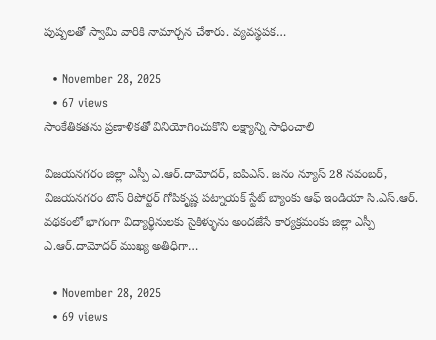పుష్పలతో స్వామి వారికి నామార్చన చేశారు. వ్యవస్థపక…

  • November 28, 2025
  • 67 views
సాంకేతికతను ప్రణాళికతో వినియోగించుకొని లక్ష్యాన్ని సాధించాలి

విజయనగరం జిల్లా ఎస్పీ ఎ.ఆర్.దామోదర్, ఐపిఎస్. జనం న్యూస్‌ 28 నవంబర్‌, విజయనగరం టౌన్‌ రిపోర్టర్‌ గోపికృష్ణ పట్నాయక్‌ స్టేట్ బ్యాంకు ఆఫ్ ఇండియా సి.ఎస్.ఆర్. వథకంలో భాగంగా విద్యార్థినులకు సైకిళ్ళును అందజేసే కార్యక్రమంకు జిల్లా ఎస్పీ ఎ.ఆర్.దామోదర్ ముఖ్య అతిధిగా…

  • November 28, 2025
  • 69 views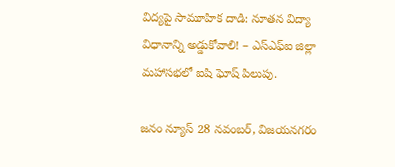విద్యపై సామూహిక దాడి: నూతన విద్యా విధానాన్ని అడ్డుకోవాలి! – ఎస్ఎఫ్ఐ జిల్లా మహాసభలో ఐషి ఘోష్ పిలుపు.

జనం న్యూస్‌ 28 నవంబర్‌, విజయనగరం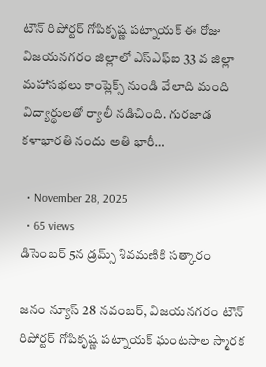టౌన్‌ రిపోర్టర్‌ గోపికృష్ణ పట్నాయక్‌ ఈ రోజు విజయనగరం జిల్లాలో ఎస్ఎఫ్ఐ 33 వ జిల్లా మహాసభలు కాంప్లెక్స్ నుండి వేలాది మంది విద్యార్థులతో ర్యాలీ నడిచింది. గురజాడ కళాభారతి నందు అతి భారీ…

  • November 28, 2025
  • 65 views
డిసెంబర్ 5న డ్రమ్స్ శివమణికి సత్కారం

జనం న్యూస్‌ 28 నవంబర్‌, విజయనగరం టౌన్‌ రిపోర్టర్‌ గోపికృష్ణ పట్నాయక్‌ ఘంటసాల స్మారక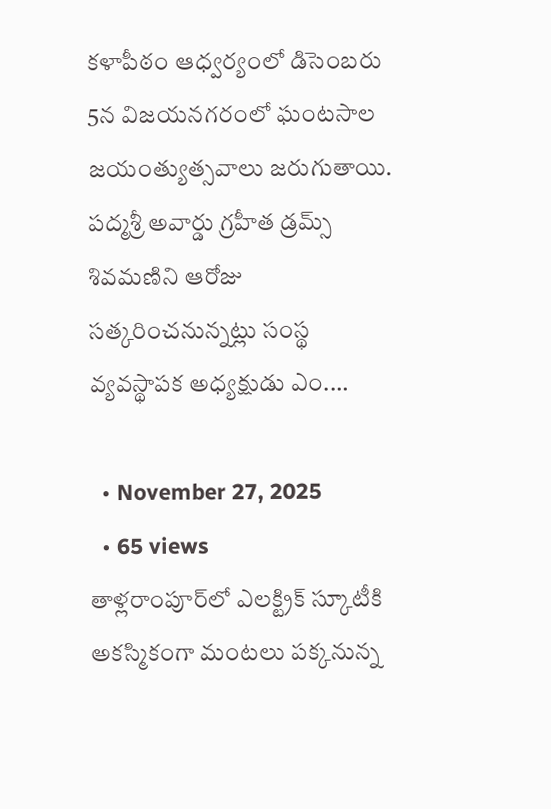కళాపీఠం ఆధ్వర్యంలో డిసెంబరు 5న విజయనగరంలో ఘంటసాల జయంత్యుత్సవాలు జరుగుతాయి. పద్మశ్రీ అవార్డు గ్రహీత డ్రమ్స్ శివమణిని ఆరోజు సత్కరించనున్నట్లు సంస్థ వ్యవస్థాపక అధ్యక్షుడు ఎం.…

  • November 27, 2025
  • 65 views
తాళ్లరాంపూర్‌లో ఎలక్ట్రిక్ స్కూటీకి అకస్మికంగా మంటలు పక్కనున్న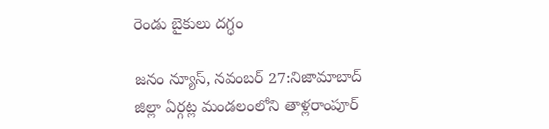రెండు బైకులు దగ్ధం

జనం న్యూస్, నవంబర్ 27:నిజామాబాద్ జిల్లా ఏర్గట్ల మండలంలోని తాళ్లరాంపూర్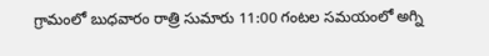గ్రామంలో బుధవారం రాత్రి సుమారు 11:00 గంటల సమయంలో అగ్ని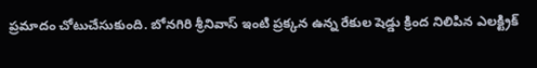ప్రమాదం చోటుచేసుకుంది. బోనగిరి శ్రీనివాస్ ఇంటి ప్రక్కన ఉన్న రేకుల షెడ్డు క్రింద నిలిపిన ఎలక్ట్రిక్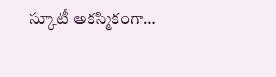స్కూటీ అకస్మికంగా…